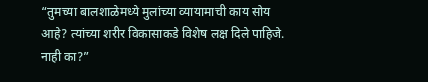“तुमच्या बालशाळेमध्ये मुलांच्या व्यायामाची काय सोय आहे? त्यांच्या शरीर विकासाकडे विशेष लक्ष दिले पाहिजे. नाही का?”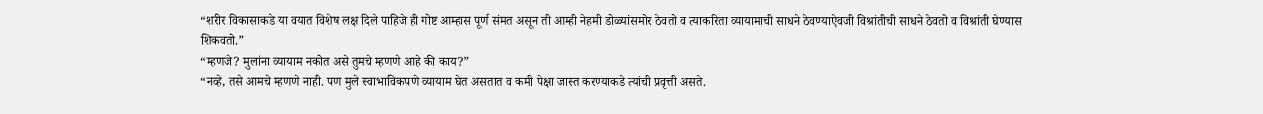“शरीर विकासाकडे या वयात विशेष लक्ष दिले पाहिजे ही गोष्ट आम्हास पूर्ण संमत असून ती आम्ही नेहमी डोळ्यांसमोर ठेवतो व त्याकरिता व्यायामाची साधने ठेवण्याऐवजी विश्रांतीची साधने ठेवतो व विश्रांती घेण्यास शिकवतो.”
“म्हणजे? मुलांना व्यायाम नकोत असे तुमचे म्हणणे आहे की काय?”
“नव्हे, तसे आमचे म्हणणे नाही. पण मुले स्वाभाविकपणे व्यायाम घेत असतात व कमी पेक्षा जास्त करण्याकडे त्यांची प्रवृत्ती असते.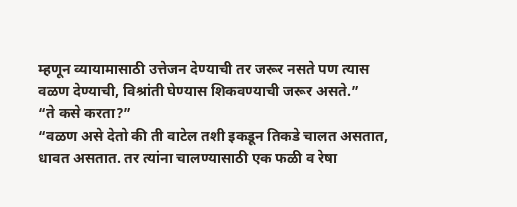म्हणून व्यायामासाठी उत्तेजन देण्याची तर जरूर नसते पण त्यास वळण देण्याची, विश्रांती घेण्यास शिकवण्याची जरूर असते.”
“ते कसे करता?”
“वळण असे देतो की ती वाटेल तशी इकडून तिकडे चालत असतात, धावत असतात. तर त्यांना चालण्यासाठी एक फळी व रेषा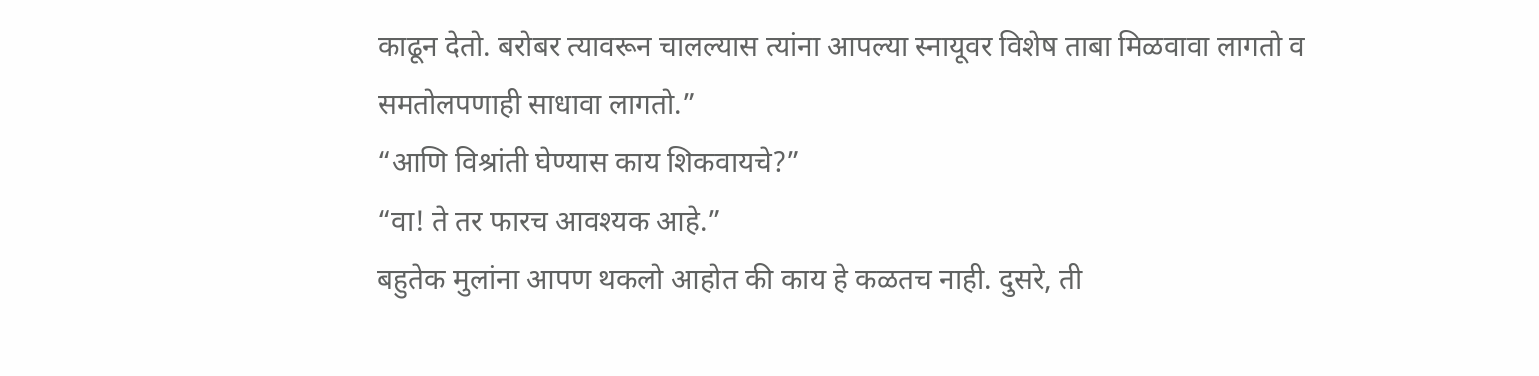काढून देतो. बरोबर त्यावरून चालल्यास त्यांना आपल्या स्नायूवर विशेष ताबा मिळवावा लागतो व समतोलपणाही साधावा लागतो.”
“आणि विश्रांती घेण्यास काय शिकवायचे?”
“वा! ते तर फारच आवश्यक आहे.”
बहुतेक मुलांना आपण थकलो आहोत की काय हे कळतच नाही. दुसरे, ती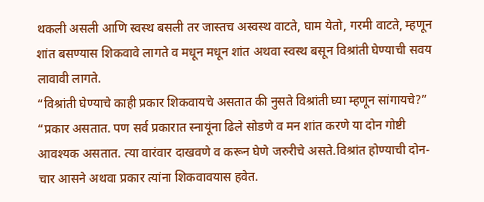थकली असली आणि स्वस्थ बसली तर जास्तच अस्वस्थ वाटते, घाम येतो, गरमी वाटते, म्हणून शांत बसण्यास शिकवावे लागते व मधून मधून शांत अथवा स्वस्थ बसून विश्रांती घेण्याची सवय लावावी लागते.
“विश्रांती घेण्याचे काही प्रकार शिकवायचे असतात की नुसते विश्रांती घ्या म्हणून सांगायचे?”
“प्रकार असतात. पण सर्व प्रकारात स्नायूंना ढिले सोडणे व मन शांत करणे या दोन गोष्टी आवश्यक असतात. त्या वारंवार दाखवणे व करून घेणे जरुरीचे असते.विश्रांत होण्याची दोन-चार आसने अथवा प्रकार त्यांना शिकवावयास हवेत.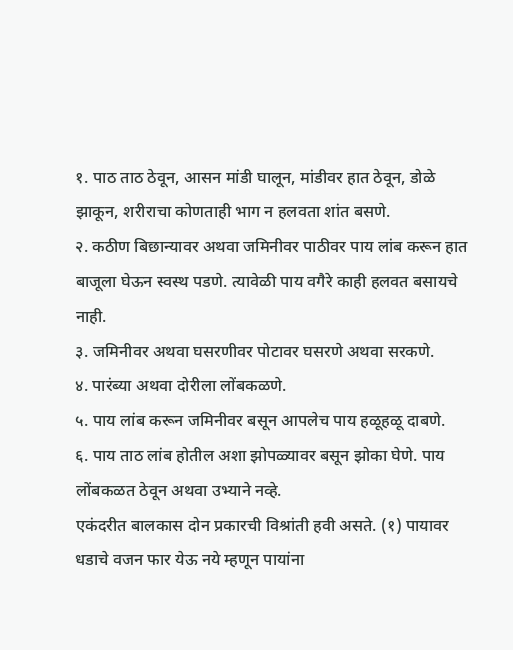१. पाठ ताठ ठेवून, आसन मांडी घालून, मांडीवर हात ठेवून, डोळे झाकून, शरीराचा कोणताही भाग न हलवता शांत बसणे.
२. कठीण बिछान्यावर अथवा जमिनीवर पाठीवर पाय लांब करून हात बाजूला घेऊन स्वस्थ पडणे. त्यावेळी पाय वगैरे काही हलवत बसायचे नाही.
३. जमिनीवर अथवा घसरणीवर पोटावर घसरणे अथवा सरकणे.
४. पारंब्या अथवा दोरीला लोंबकळणे.
५. पाय लांब करून जमिनीवर बसून आपलेच पाय हळूहळू दाबणे.
६. पाय ताठ लांब होतील अशा झोपळ्यावर बसून झोका घेणे. पाय लोंबकळत ठेवून अथवा उभ्याने नव्हे.
एकंदरीत बालकास दोन प्रकारची विश्रांती हवी असते. (१) पायावर धडाचे वजन फार येऊ नये म्हणून पायांना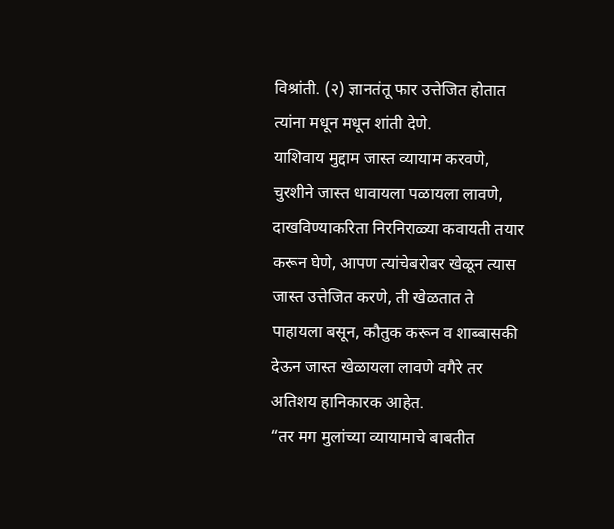विश्रांती. (२) ज्ञानतंतू फार उत्तेजित होतात त्यांना मधून मधून शांती देणे.
याशिवाय मुद्दाम जास्त व्यायाम करवणे, चुरशीने जास्त धावायला पळायला लावणे, दाखविण्याकरिता निरनिराळ्या कवायती तयार करून घेणे, आपण त्यांचेबरोबर खेळून त्यास जास्त उत्तेजित करणे, ती खेळतात ते पाहायला बसून, कौतुक करून व शाब्बासकी देऊन जास्त खेळायला लावणे वगैरे तर अतिशय हानिकारक आहेत.
“तर मग मुलांच्या व्यायामाचे बाबतीत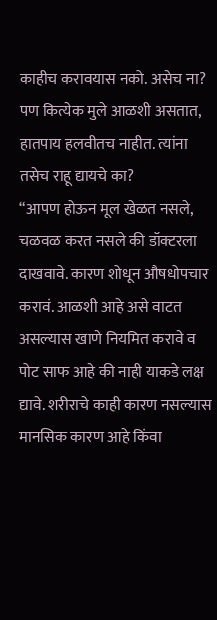काहीच करावयास नको. असेच ना? पण कित्येक मुले आळशी असतात, हातपाय हलवीतच नाहीत. त्यांना तसेच राहू द्यायचे का?
“आपण होऊन मूल खेळत नसले, चळवळ करत नसले की डॉक्टरला दाखवावे. कारण शोधून औषधोपचार करावं. आळशी आहे असे वाटत असल्यास खाणे नियमित करावे व पोट साफ आहे की नाही याकडे लक्ष द्यावे. शरीराचे काही कारण नसल्यास मानसिक कारण आहे किंवा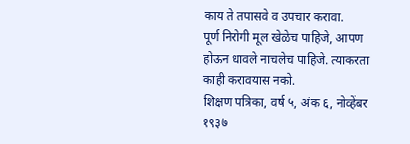काय ते तपासवे व उपचार करावा.
पूर्ण निरोगी मूल खेळेच पाहिजे, आपण होऊन धावले नाचलेच पाहिजे. त्याकरता काही करावयास नको.
शिक्षण पत्रिका, वर्ष ५, अंक ६, नोव्हेंबर १९३७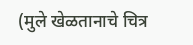(मुले खेळतानाचे चित्र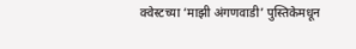क्वेस्टच्या ‘माझी अंगणवाडी’ पुस्तिकेमधून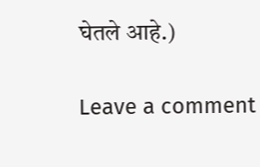घेतले आहे.)

Leave a comment